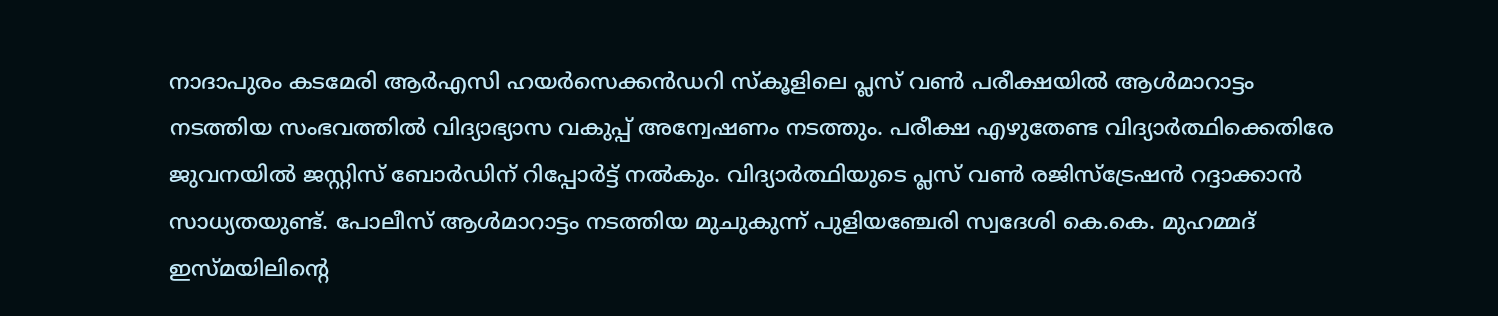നാദാപുരം കടമേരി ആർഎസി ഹയർസെക്കൻഡറി സ്കൂളിലെ പ്ലസ് വൺ പരീക്ഷയിൽ ആൾമാറാട്ടം നടത്തിയ സംഭവത്തിൽ വിദ്യാഭ്യാസ വകുപ്പ് അന്വേഷണം നടത്തും. പരീക്ഷ എഴുതേണ്ട വിദ്യാർത്ഥിക്കെതിരേ ജുവനയിൽ ജസ്റ്റിസ്‌ ബോർഡിന് റിപ്പോർട്ട് നൽകും. വിദ്യാർത്ഥിയുടെ പ്ലസ് വൺ രജിസ്‌ട്രേഷൻ റദ്ദാക്കാൻ സാധ്യതയുണ്ട്. പോലീസ് ആൾമാറാട്ടം നടത്തിയ മുചുകുന്ന് പുളിയഞ്ചേരി സ്വദേശി കെ.കെ. മുഹമ്മദ് ഇസ്മയിലിൻ്റെ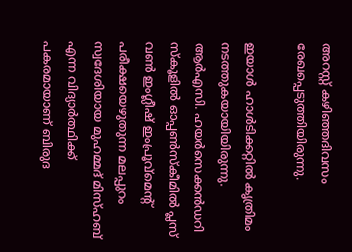അറസ്റ്റ് കഴിഞ്ഞദിവസം രേഖപ്പെടുത്തിയിരുന്നു.

ഇയാൾ ഹാൾടിക്കറ്റിൽ കൃത്രിമം നടത്തുകയായിയിരുന്നു. ആർഎസി. ഹയർസെക്കൻഡറി സ്കൂളിൽ ഓപ്പൺസ്കീമിൽ പ്ലസ് വൺ ഇംഗ്ലീഷ് ഇംപ്രൂവ്മെൻ്റ് പരീക്ഷയെഴുതുന്ന മലപ്പുറം സ്വദേശിയായ മുഹമ്മദ് മിസ്ഹബ് എന്ന വിദ്യാർത്ഥിക്ക് പകരമായാണ് ബിരുദ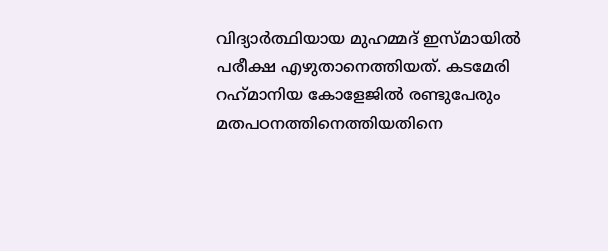വിദ്യാർത്ഥിയായ മുഹമ്മദ് ഇസ്മായിൽ പരീക്ഷ എഴുതാനെത്തിയത്. കടമേരി റഹ്‌മാനിയ കോളേജിൽ രണ്ടുപേരും മതപഠനത്തിനെത്തിയതിനെ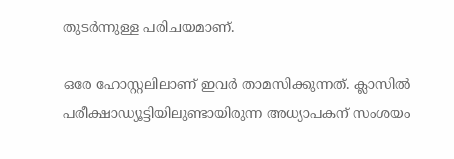തുടർന്നുള്ള പരിചയമാണ്.

ഒരേ ഹോസ്റ്റലിലാണ് ഇവർ താമസിക്കുന്നത്. ക്ലാസിൽ പരീക്ഷാഡ്യൂട്ടിയിലുണ്ടായിരുന്ന അധ്യാപകന് സംശയം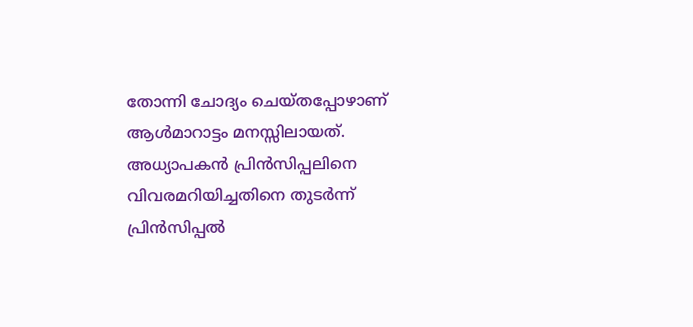തോന്നി ചോദ്യം ചെയ്തപ്പോഴാണ് ആൾമാറാട്ടം മനസ്സിലായത്. അധ്യാപകൻ പ്രിൻസിപ്പലിനെ വിവരമറിയിച്ചതിനെ തുടർന്ന് പ്രിൻസിപ്പൽ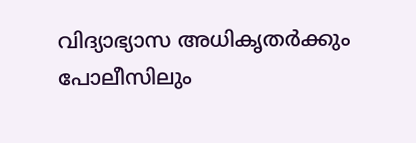വിദ്യാഭ്യാസ അധികൃതർക്കും പോലീസിലും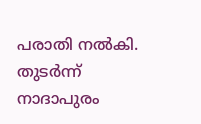പരാതി നൽകി. തുടർന്ന് നാദാപുരം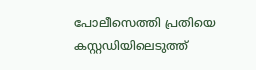പോലീസെത്തി പ്രതിയെ കസ്റ്റഡിയിലെടുത്ത്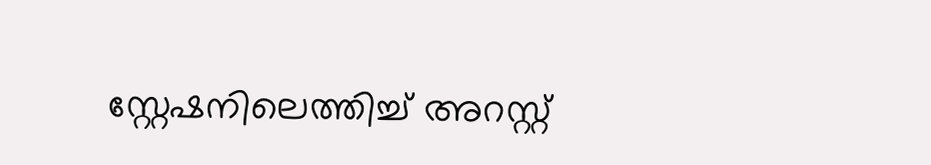സ്റ്റേഷനിലെത്തിച്ച് അറസ്റ്റ്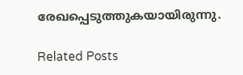രേഖപ്പെടുത്തുകയായിരുന്നു.

Related Posts